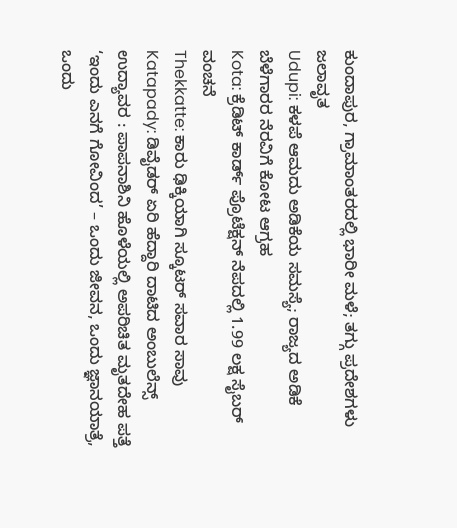ಕುಂದಾಪುರ, ಗ್ರಾಮಾಂತರದಲ್ಲಿ ಭಾರೀ ಮಳೆ; ತಗ್ಗು ಪ್ರದೇಶಗಳು ಜಲಾವೃತ
Udupi: ಕಳಪೆ ಆಮದು ಅಡಿಕೆಯ ಸಮಸ್ಯೆ; ರಾಜ್ಯದ ಅಡಿಕೆ ಬೆಳೆಗಾರರ ನೆರವಿಗೆ ಕೋಟ ಆಗ್ರಹ
Kota: ಕ್ರೆಡಿಟ್ ಕಾರ್ಡ್ ಪ್ರೊಟೆಕ್ಷನ್ ನೆಪದಲ್ಲಿ 1.99 ಲಕ್ಷ ಸೈಬರ್ ವಂಚನೆ
Thekkatte: ಕಾರು ಢಿಕ್ಕಿಯಾಗಿ ಸ್ಕೂಟರ್ ಸವಾರ ಸಾವು
Katapady: ಡಿವೈಡರ್ ಏರಿ ಹೆದ್ದಾರಿ ದಾಟಿದ ಅಂಬುಲೆನ್ಸ್
ಉದ್ಯಾವರ : ಪಾಪನಾಶಿನಿ ಹೊಳೆಯಲ್ಲಿ ಅಪರಿಚಿತ ಮೃತದೇಹ ಪತ್ತೆ
‘ಇಂದು ಎನಗೆ ಗೋವಿಂದ’ – ಒಂದು ಜೀವನ, ಒಂದು ಜ್ಞಾನಯಾತ್ರೆ, ಒಂದು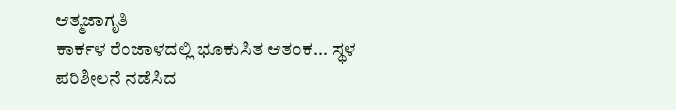ಆತ್ಮಜಾಗೃತಿ
ಕಾರ್ಕಳ ರೆಂಜಾಳದಲ್ಲಿ ಭೂಕುಸಿತ ಆತಂಕ... ಸ್ಥಳ ಪರಿಶೀಲನೆ ನಡೆಸಿದ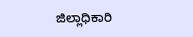ಜಿಲ್ಲಾಧಿಕಾರಿ